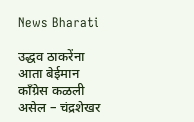News Bharati

उद्धव ठाकरेंना आता बेईमान काँग्रेस कळली असेल – चंद्रशेखर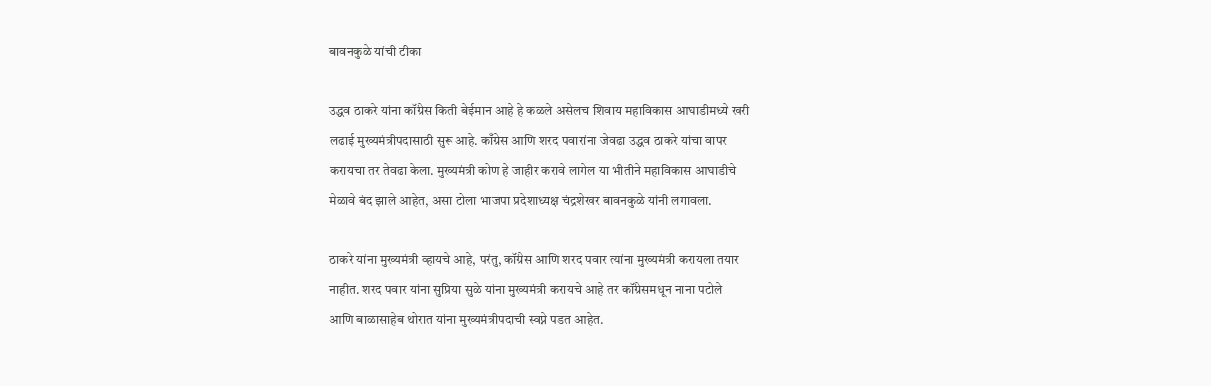बावनकुळे यांची टीका

उद्धव ठाकरे यांना कॉंग्रेस किती बेईमान आहे हे कळले असेलच शिवाय महाविकास आघाडीमध्ये खरी
लढाई मुख्यमंत्रीपदासाठी सुरू आहे. काँग्रेस आणि शरद पवारांना जेवढा उद्धव ठाकरे यांचा वापर
करायचा तर तेवढा केला. मुख्यमंत्री कोण हे जाहीर करावे लागेल या भीतीने महाविकास आघाडीचे
मेळावे बंद झाले आहेत, असा टोला भाजपा प्रदेशाध्यक्ष चंद्रशेखर बावनकुळे यांनी लगावला.

ठाकरे यांना मुख्यमंत्री व्हायचे आहे, परंतु, कॉंग्रेस आणि शरद पवार त्यांना मुख्यमंत्री करायला तयार
नाहीत. शरद पवार यांना सुप्रिया सुळे यांना मुख्यमंत्री करायचे आहे तर कॉंग्रेसमधून नाना पटोले
आणि बाळासाहेब थोरात यांना मुख्यमंत्रीपदाची स्वप्ने पडत आहेत.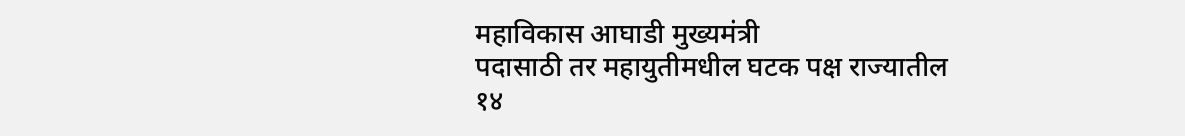महाविकास आघाडी मुख्यमंत्री
पदासाठी तर महायुतीमधील घटक पक्ष राज्यातील १४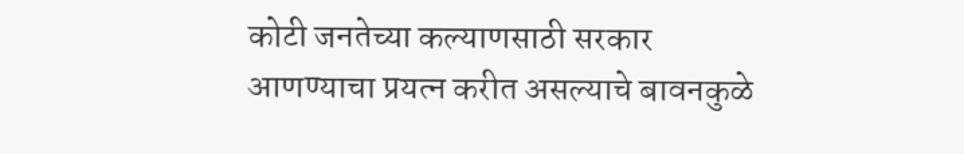कोटी जनतेच्या कल्याणसाठी सरकार
आणण्याचा प्रयत्न करीत असल्याचे बावनकुळे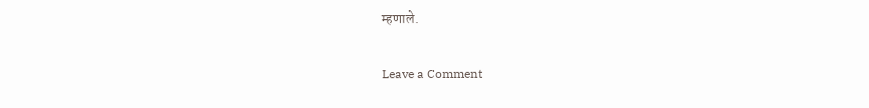म्हणाले.

Leave a Comment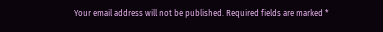Your email address will not be published. Required fields are marked *